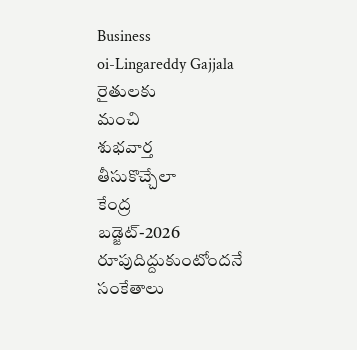Business
oi-Lingareddy Gajjala
రైతులకు
మంచి
శుభవార్త
తీసుకొచ్చేలా
కేంద్ర
బడ్జెట్-2026
రూపుదిద్దుకుంటోందనే
సంకేతాలు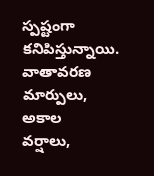స్పష్టంగా
కనిపిస్తున్నాయి.
వాతావరణ
మార్పులు,
అకాల
వర్షాలు,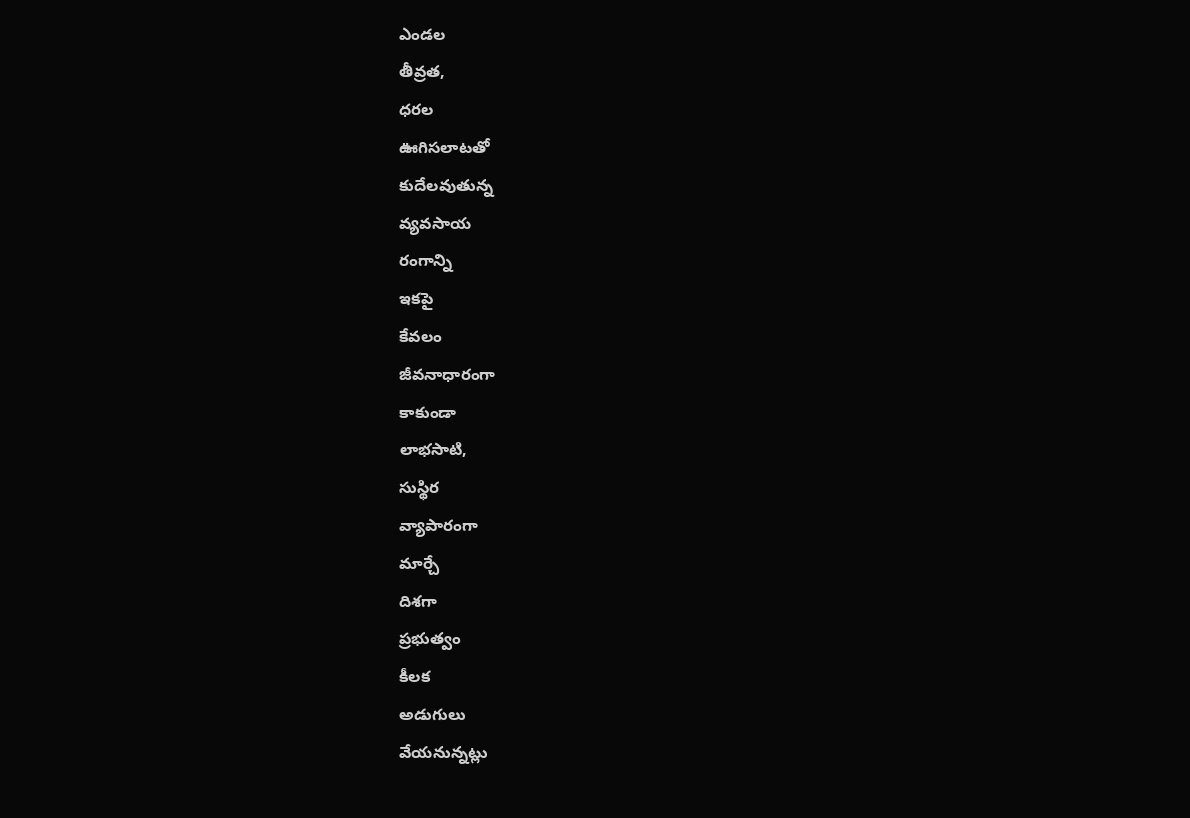ఎండల
తీవ్రత,
ధరల
ఊగిసలాటతో
కుదేలవుతున్న
వ్యవసాయ
రంగాన్ని
ఇకపై
కేవలం
జీవనాధారంగా
కాకుండా
లాభసాటి,
సుస్థిర
వ్యాపారంగా
మార్చే
దిశగా
ప్రభుత్వం
కీలక
అడుగులు
వేయనున్నట్లు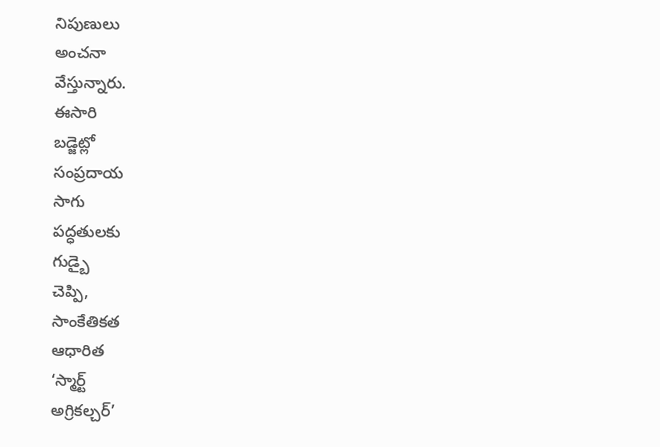నిపుణులు
అంచనా
వేస్తున్నారు.
ఈసారి
బడ్జెట్లో
సంప్రదాయ
సాగు
పద్ధతులకు
గుడ్బై
చెప్పి,
సాంకేతికత
ఆధారిత
‘స్మార్ట్
అగ్రికల్చర్’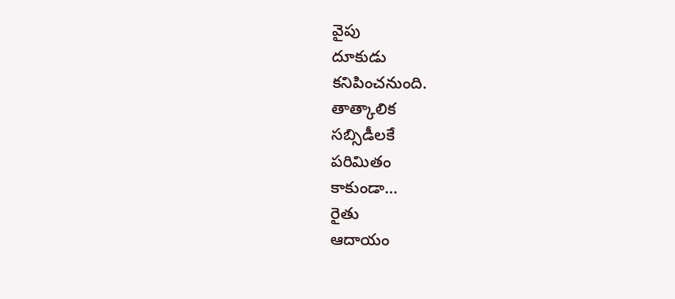వైపు
దూకుడు
కనిపించనుంది.
తాత్కాలిక
సబ్సిడీలకే
పరిమితం
కాకుండా…
రైతు
ఆదాయం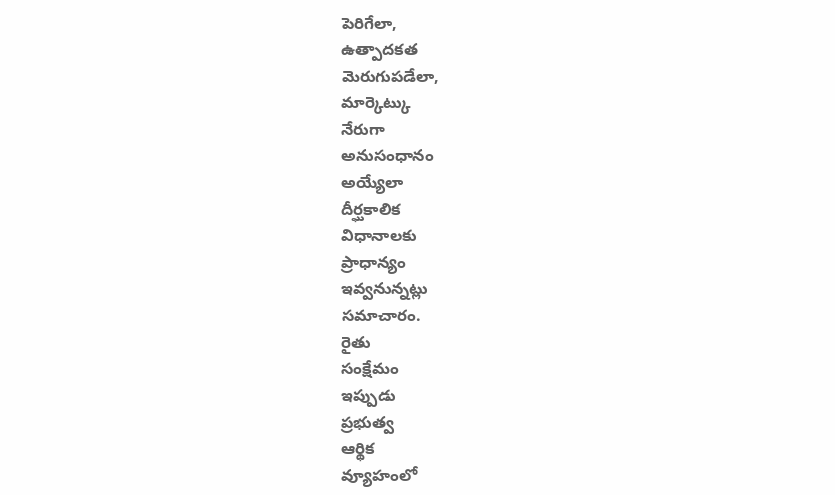పెరిగేలా,
ఉత్పాదకత
మెరుగుపడేలా,
మార్కెట్కు
నేరుగా
అనుసంధానం
అయ్యేలా
దీర్ఘకాలిక
విధానాలకు
ప్రాధాన్యం
ఇవ్వనున్నట్లు
సమాచారం.
రైతు
సంక్షేమం
ఇప్పుడు
ప్రభుత్వ
ఆర్థిక
వ్యూహంలో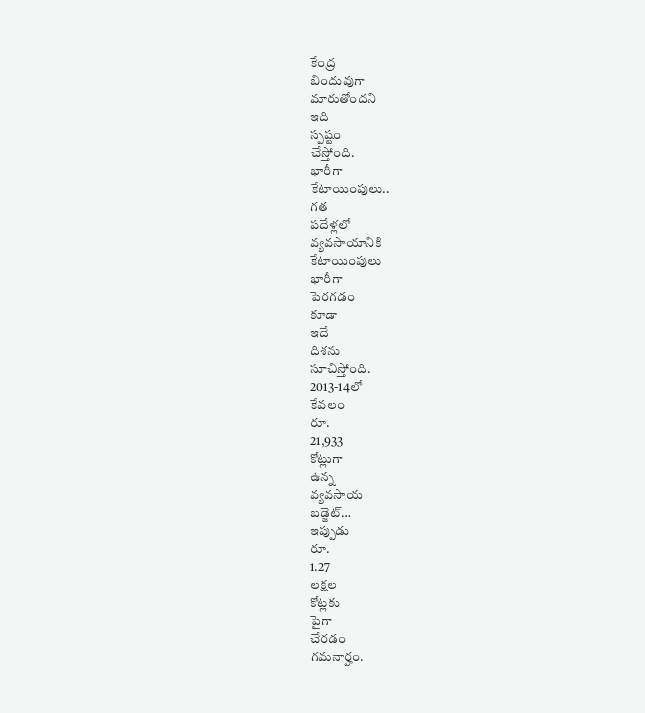కేంద్ర
బిందువుగా
మారుతోందని
ఇది
స్పష్టం
చేస్తోంది.
భారీగా
కేటాయింపులు..
గత
పదేళ్లలో
వ్యవసాయానికి
కేటాయింపులు
భారీగా
పెరగడం
కూడా
ఇదే
దిశను
సూచిస్తోంది.
2013-14లో
కేవలం
రూ.
21,933
కోట్లుగా
ఉన్న
వ్యవసాయ
బడ్జెట్…
ఇప్పుడు
రూ.
1.27
లక్షల
కోట్లకు
పైగా
చేరడం
గమనార్హం.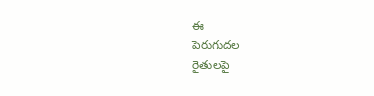ఈ
పెరుగుదల
రైతులపై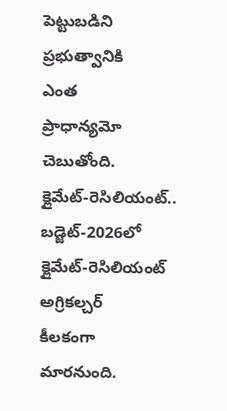పెట్టుబడిని
ప్రభుత్వానికి
ఎంత
ప్రాధాన్యమో
చెబుతోంది.
క్లైమేట్-రెసిలియంట్..
బడ్జెట్-2026లో
క్లైమేట్-రెసిలియంట్
అగ్రికల్చర్
కీలకంగా
మారనుంది.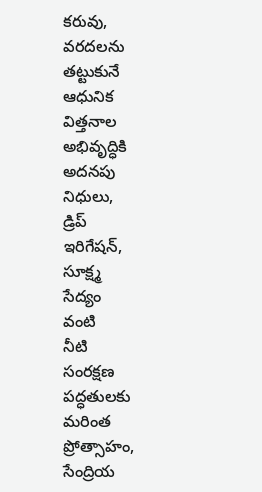కరువు,
వరదలను
తట్టుకునే
ఆధునిక
విత్తనాల
అభివృద్ధికి
అదనపు
నిధులు,
డ్రిప్
ఇరిగేషన్,
సూక్ష్మ
సేద్యం
వంటి
నీటి
సంరక్షణ
పద్ధతులకు
మరింత
ప్రోత్సాహం,
సేంద్రియ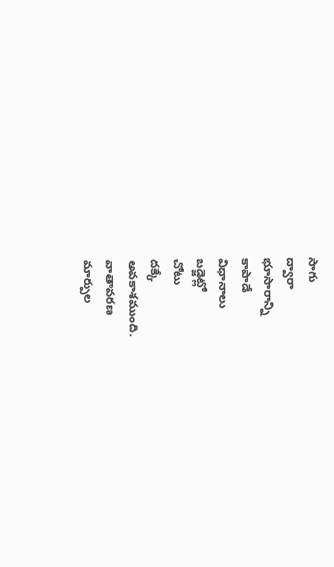సాగు
ద్వారా
భూసారాన్ని
కాపాడే
విధానాలు
బడ్జెట్లో
చోటు
దక్కే
అవకాశముంది.
వాతావరణ
మార్పుల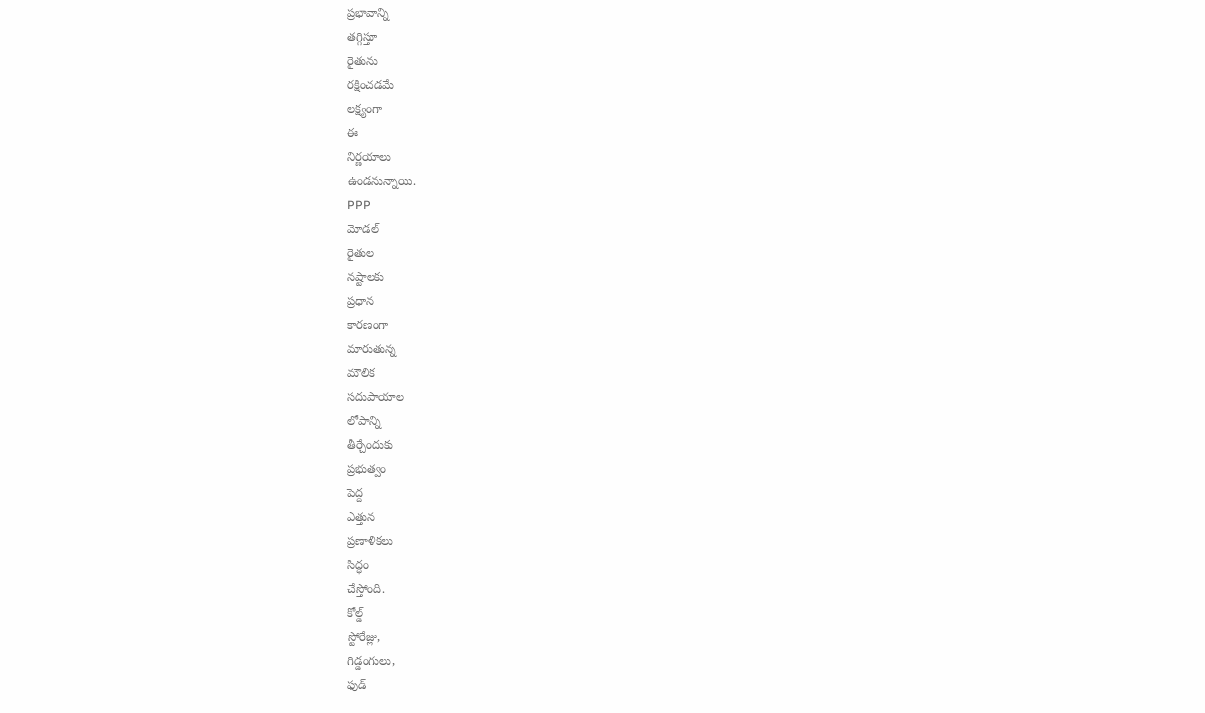ప్రభావాన్ని
తగ్గిస్తూ
రైతును
రక్షించడమే
లక్ష్యంగా
ఈ
నిర్ణయాలు
ఉండనున్నాయి.
PPP
మోడల్
రైతుల
నష్టాలకు
ప్రధాన
కారణంగా
మారుతున్న
మౌలిక
సదుపాయాల
లోపాన్ని
తీర్చేందుకు
ప్రభుత్వం
పెద్ద
ఎత్తున
ప్రణాళికలు
సిద్ధం
చేస్తోంది.
కోల్డ్
స్టోరేజ్లు,
గిడ్డంగులు,
ఫుడ్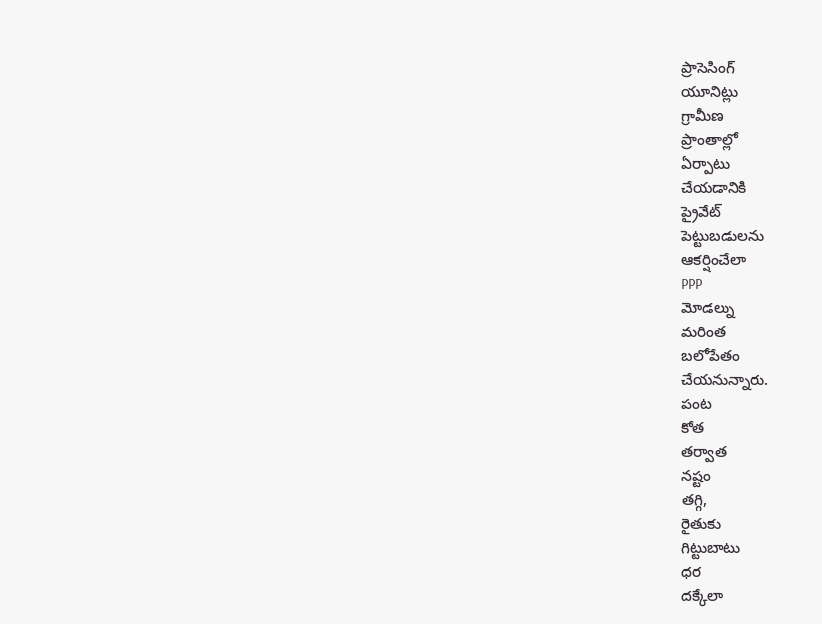ప్రాసెసింగ్
యూనిట్లు
గ్రామీణ
ప్రాంతాల్లో
ఏర్పాటు
చేయడానికి
ప్రైవేట్
పెట్టుబడులను
ఆకర్షించేలా
PPP
మోడల్ను
మరింత
బలోపేతం
చేయనున్నారు.
పంట
కోత
తర్వాత
నష్టం
తగ్గి,
రైతుకు
గిట్టుబాటు
ధర
దక్కేలా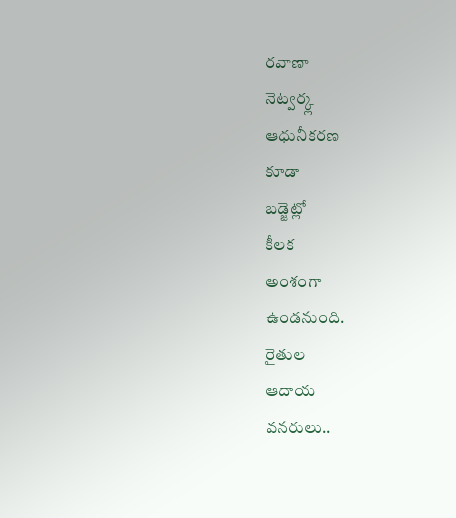రవాణా
నెట్వర్క్ల
ఆధునీకరణ
కూడా
బడ్జెట్లో
కీలక
అంశంగా
ఉండనుంది.
రైతుల
ఆదాయ
వనరులు..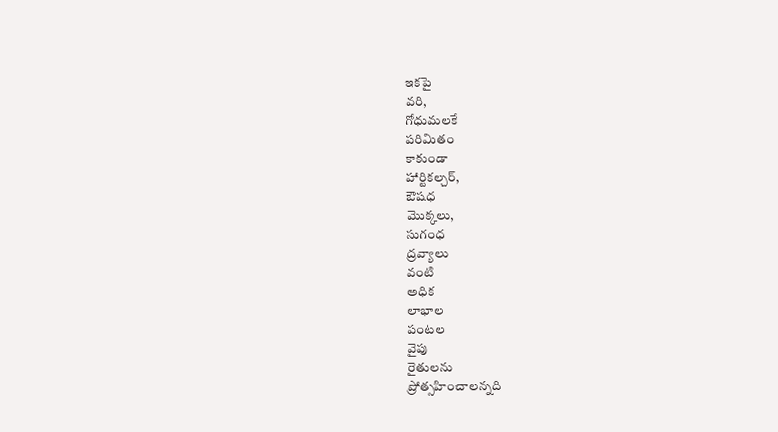ఇకపై
వరి,
గోధుమలకే
పరిమితం
కాకుండా
హార్టికల్చర్,
ఔషధ
మొక్కలు,
సుగంధ
ద్రవ్యాలు
వంటి
అధిక
లాభాల
పంటల
వైపు
రైతులను
ప్రోత్సహించాలన్నది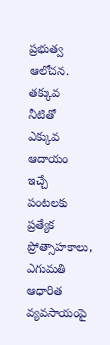ప్రభుత్వ
ఆలోచన.
తక్కువ
నీటితో
ఎక్కువ
ఆదాయం
ఇచ్చే
పంటలకు
ప్రత్యేక
ప్రోత్సాహకాలు,
ఎగుమతి
ఆధారిత
వ్యవసాయంపై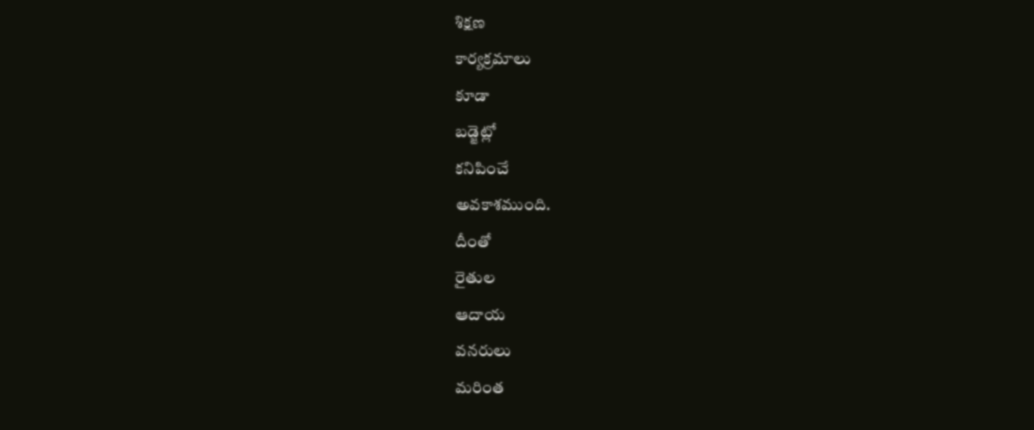శిక్షణ
కార్యక్రమాలు
కూడా
బడ్జెట్లో
కనిపించే
అవకాశముంది.
దీంతో
రైతుల
ఆదాయ
వనరులు
మరింత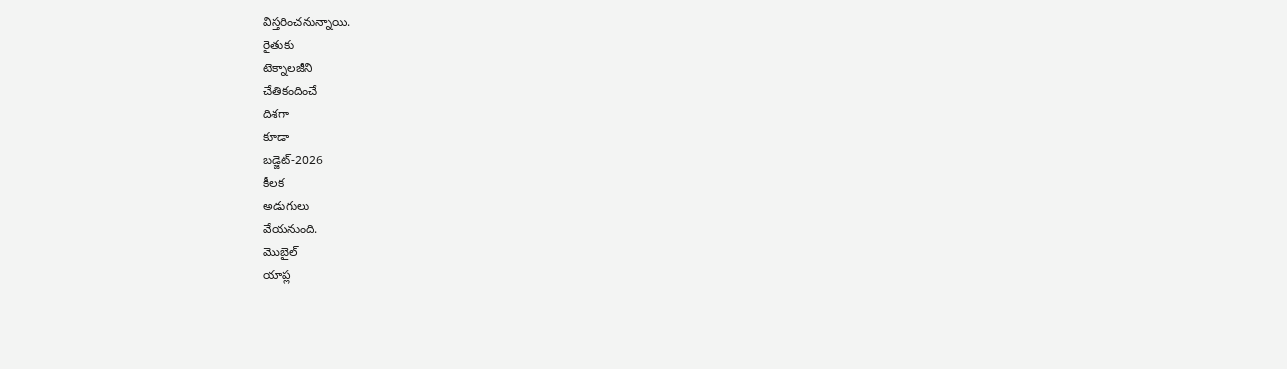విస్తరించనున్నాయి.
రైతుకు
టెక్నాలజీని
చేతికందించే
దిశగా
కూడా
బడ్జెట్-2026
కీలక
అడుగులు
వేయనుంది.
మొబైల్
యాప్ల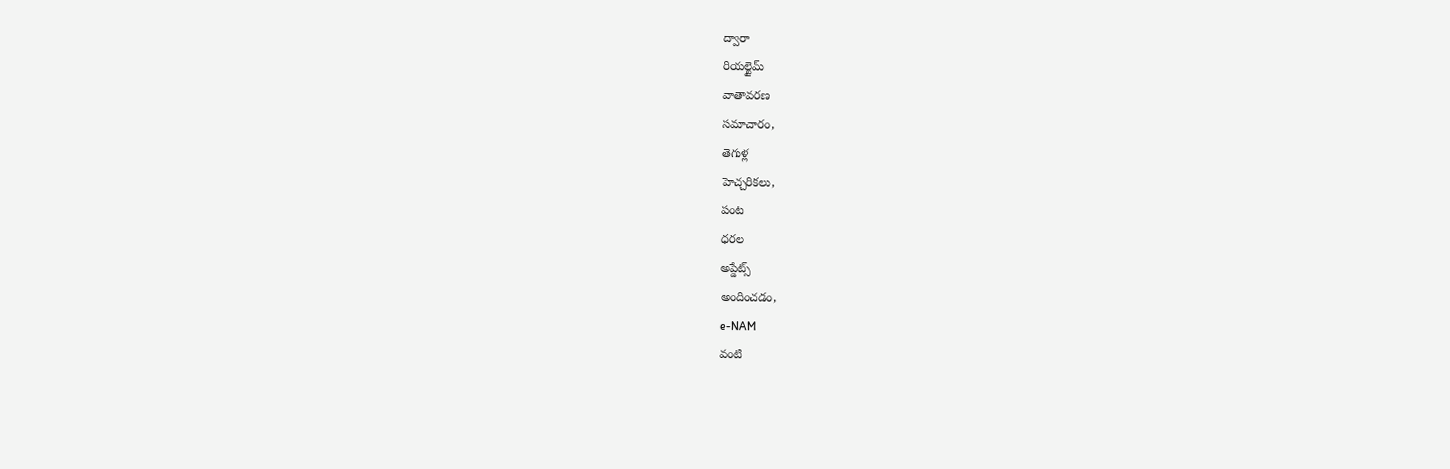ద్వారా
రియల్టైమ్
వాతావరణ
సమాచారం,
తెగుళ్ల
హెచ్చరికలు,
పంట
ధరల
అప్డేట్స్
అందించడం,
e-NAM
వంటి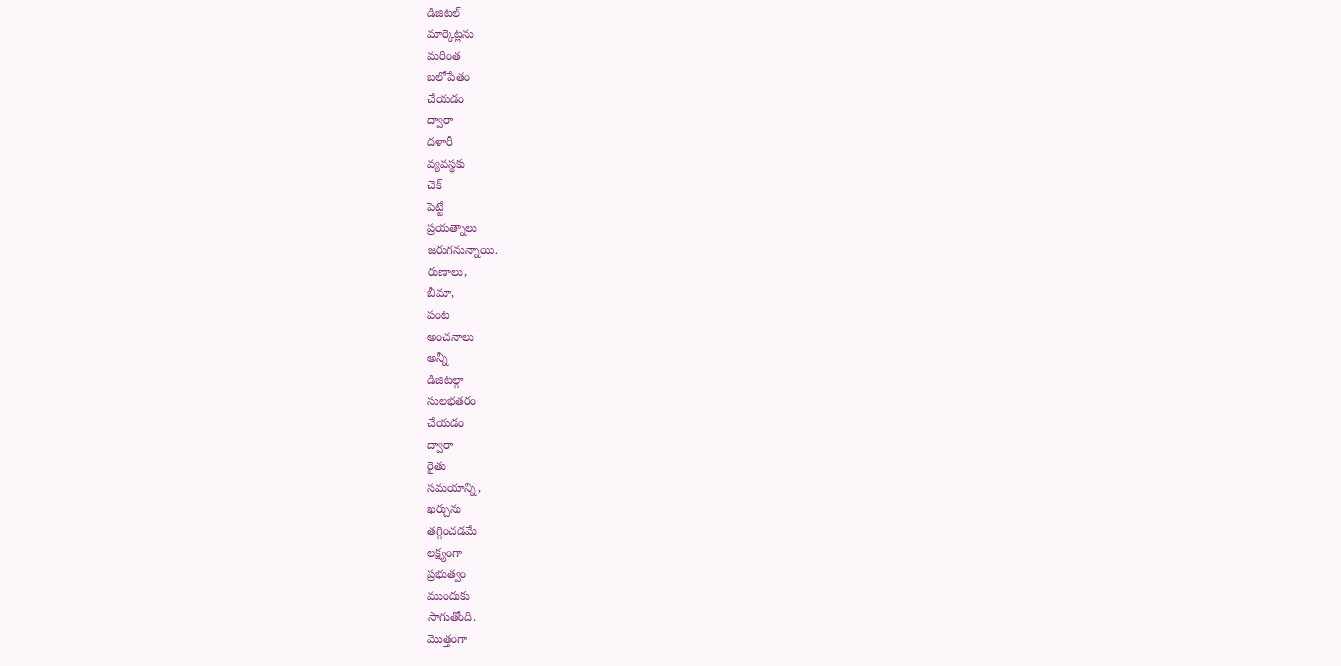డిజిటల్
మార్కెట్లను
మరింత
బలోపేతం
చేయడం
ద్వారా
దళారీ
వ్యవస్థకు
చెక్
పెట్టే
ప్రయత్నాలు
జరుగనున్నాయి.
రుణాలు,
బీమా,
పంట
అంచనాలు
అన్నీ
డిజిటల్గా
సులభతరం
చేయడం
ద్వారా
రైతు
సమయాన్ని,
ఖర్చును
తగ్గించడమే
లక్ష్యంగా
ప్రభుత్వం
ముందుకు
సాగుతోంది.
మొత్తంగా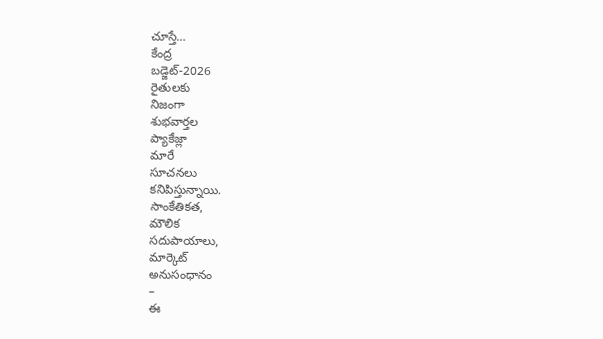చూస్తే…
కేంద్ర
బడ్జెట్-2026
రైతులకు
నిజంగా
శుభవార్తల
ప్యాకేజ్లా
మారే
సూచనలు
కనిపిస్తున్నాయి.
సాంకేతికత,
మౌలిక
సదుపాయాలు,
మార్కెట్
అనుసంధానం
–
ఈ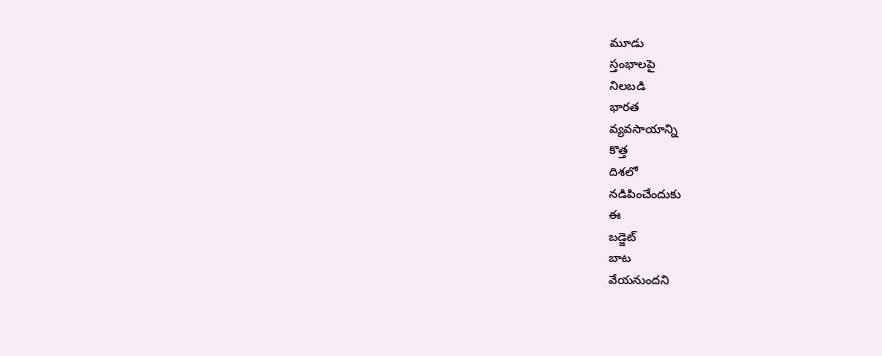మూడు
స్తంభాలపై
నిలబడి
భారత
వ్యవసాయాన్ని
కొత్త
దిశలో
నడిపించేందుకు
ఈ
బడ్జెట్
బాట
వేయనుందని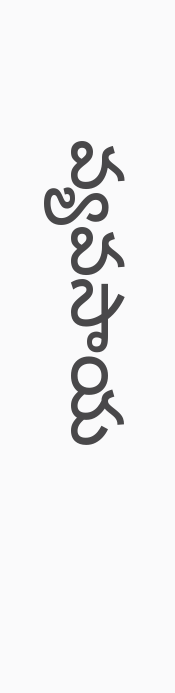వ్యవసాయ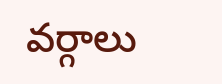వర్గాలు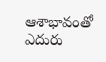ఆశాభావంతో
ఎదురు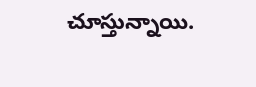చూస్తున్నాయి.